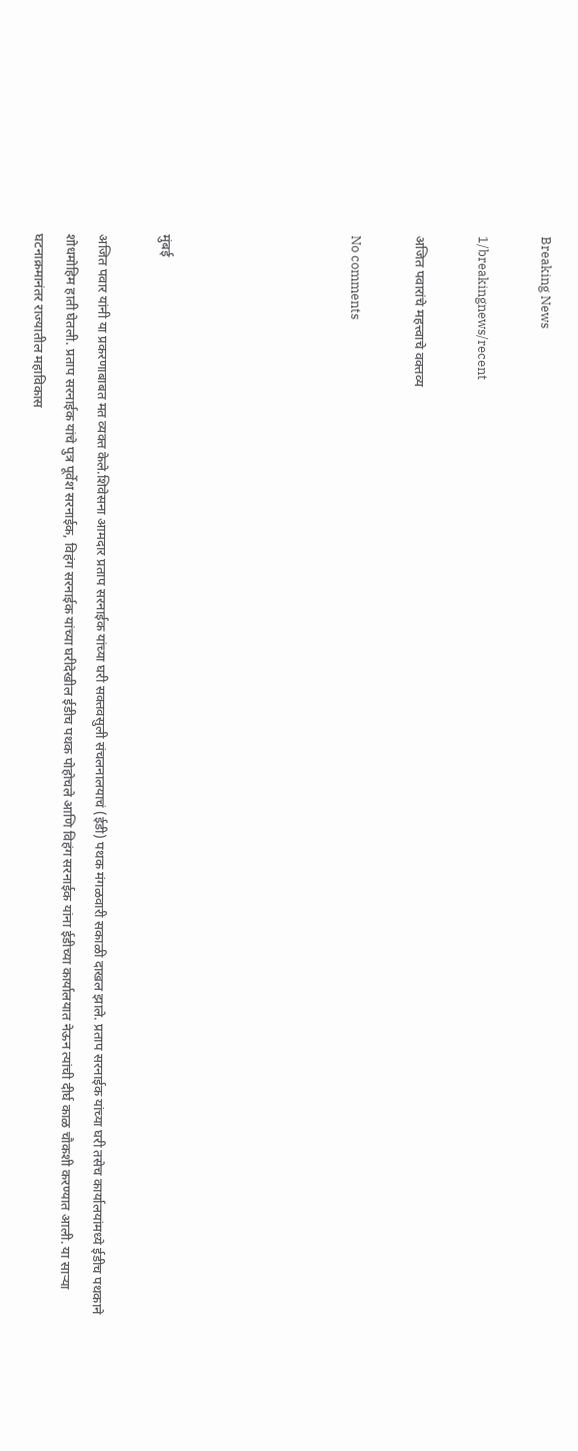Breaking News

1/breakingnews/recent

अजित पवारांचे महत्त्वाचे वक्तव्य

No comments





मुंबई

अजित पवार यांनी या प्रकरणाबाबत मत व्यक्त केले.शिवेसना आमदार प्रताप सरनाईक यांच्या घरी सक्तवसुली संचलनालयाचं (ईडी) पथक मंगळवारी सकाळी दाखल झाले. प्रताप सरनाईक यांच्या घरी तसेच कार्यालयांमध्ये ईडीच पथकाने शोधमोहिम हाती घेतली. प्रताप सरनाईक यांचे पुत्र पूर्वेश सरनाईक, विहंग सरनाईक यांच्या घरीदेखील ईडीच पथक पोहोचले आणि विहंग सरनाईक यांना ईडीच्या कार्यालयात नेऊन त्यांची दीर्घ काळ चौकशी करण्यात आली. या साऱ्या घटनाक्रमानंतर राज्यातील महाविकास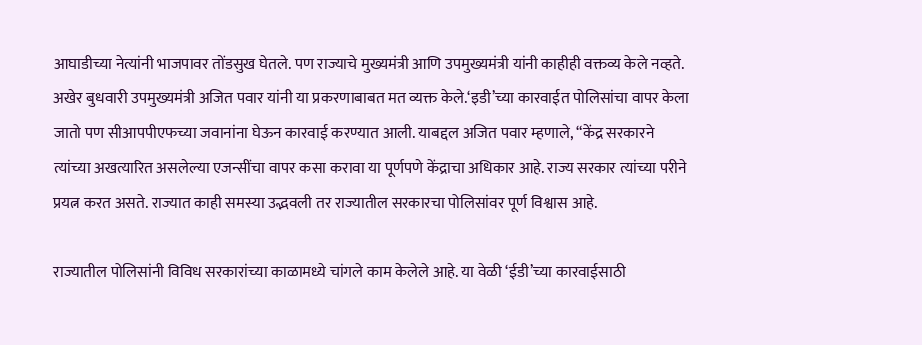आघाडीच्या नेत्यांनी भाजपावर तोंडसुख घेतले. पण राज्याचे मुख्यमंत्री आणि उपमुख्यमंत्री यांनी काहीही वक्तव्य केले नव्हते. अखेर बुधवारी उपमुख्यमंत्री अजित पवार यांनी या प्रकरणाबाबत मत व्यक्त केले.‘इडी’च्या कारवाईत पोलिसांचा वापर केला जातो पण सीआपपीएफच्या जवानांना घेऊन कारवाई करण्यात आली. याबद्दल अजित पवार म्हणाले, “केंद्र सरकारने त्यांच्या अखत्यारित असलेल्या एजन्सींचा वापर कसा करावा या पूर्णपणे केंद्राचा अधिकार आहे. राज्य सरकार त्यांच्या परीने प्रयत्न करत असते. राज्यात काही समस्या उद्भवली तर राज्यातील सरकारचा पोलिसांवर पूर्ण विश्वास आहे.

राज्यातील पोलिसांनी विविध सरकारांच्या काळामध्ये चांगले काम केलेले आहे. या वेळी ‘ईडी’च्या कारवाईसाठी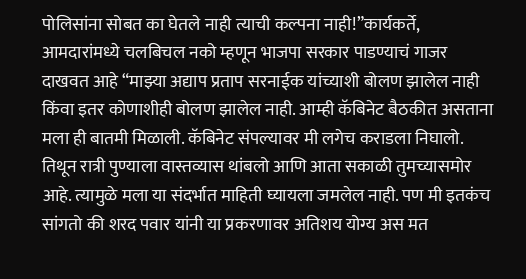पोलिसांना सोबत का घेतले नाही त्याची कल्पना नाही!”कार्यकर्ते, आमदारांमध्ये चलबिचल नको म्हणून भाजपा सरकार पाडण्याचं गाजर दाखवत आहे “माझ्या अद्याप प्रताप सरनाईक यांच्याशी बोलण झालेल नाही किंवा इतर कोणाशीही बोलण झालेल नाही. आम्ही कॅबिनेट बैठकीत असताना मला ही बातमी मिळाली. कॅबिनेट संपल्यावर मी लगेच कराडला निघालो. तिथून रात्री पुण्याला वास्तव्यास थांबलो आणि आता सकाळी तुमच्यासमोर आहे. त्यामुळे मला या संदर्भात माहिती घ्यायला जमलेल नाही. पण मी इतकंच सांगतो की शरद पवार यांनी या प्रकरणावर अतिशय योग्य अस मत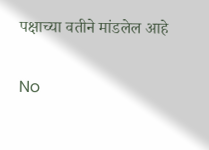पक्षाच्या वतीने मांडलेल आहे


No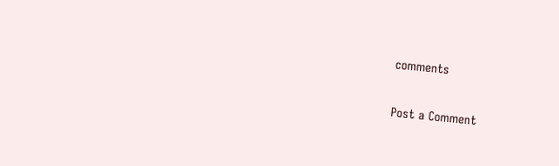comments

Post a Comment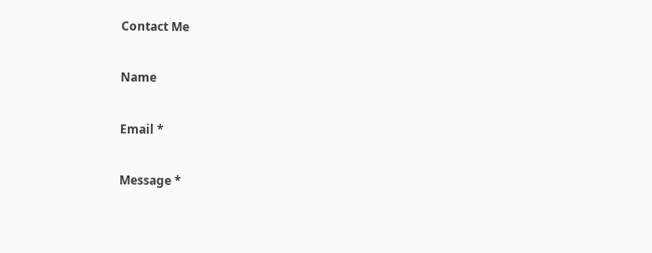Contact Me

Name

Email *

Message *